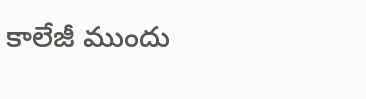కాలేజీ ముందు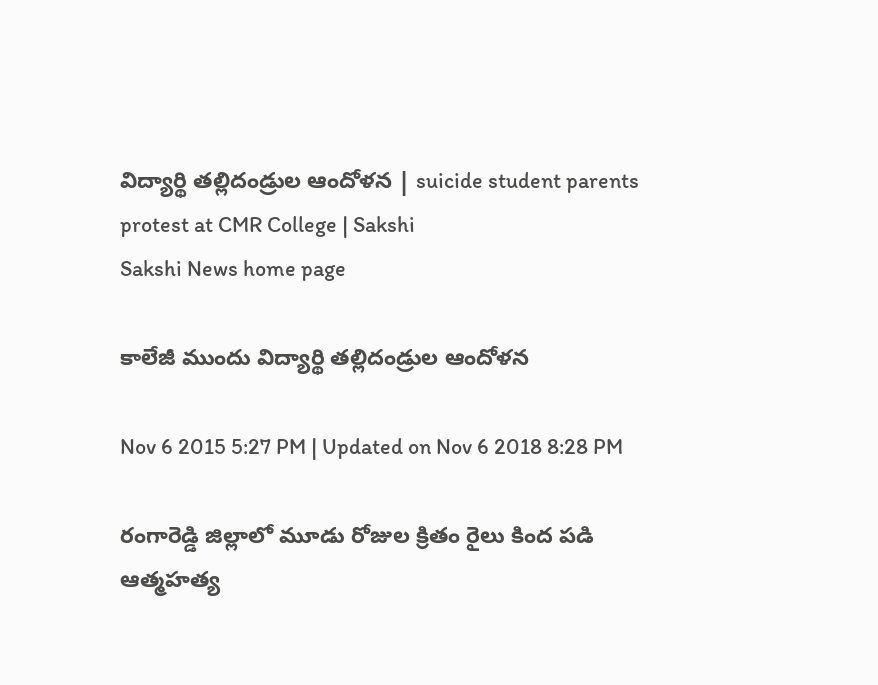విద్యార్థి తల్లిదండ్రుల ఆందోళన | suicide student parents protest at CMR College | Sakshi
Sakshi News home page

కాలేజీ ముందు విద్యార్థి తల్లిదండ్రుల ఆందోళన

Nov 6 2015 5:27 PM | Updated on Nov 6 2018 8:28 PM

రంగారెడ్డి జిల్లాలో మూడు రోజుల క్రితం రైలు కింద పడి ఆత్మహత్య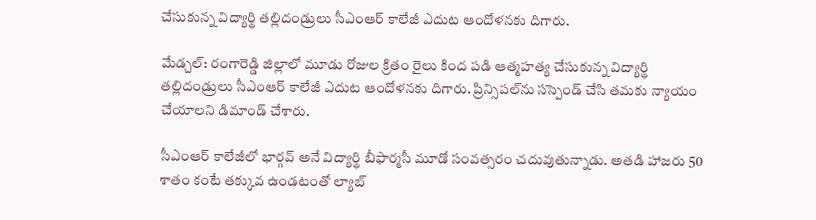చేసుకున్న విద్యార్థి తల్లిదండ్రులు సీఎంఆర్ కాలేజీ ఎదుట ఆందోళనకు దిగారు.

మేడ్చల్: రంగారెడ్డి జిల్లాలో మూడు రోజుల క్రితం రైలు కింద పడి ఆత్మహత్య చేసుకున్న విద్యార్థి తల్లిదండ్రులు సీఎంఆర్ కాలేజీ ఎదుట ఆందోళనకు దిగారు. ప్రిన్సిపల్‌ను సస్పెండ్ చేసి తమకు న్యాయం చేయాలని డిమాండ్ చేశారు.

సీఎంఆర్ కాలేజీలో భార్గవ్ అనే విద్యార్థి బీఫార్మసీ మూడో సంవత్సరం చదువుతున్నాడు. అతడి హాజరు 50 శాతం కంటే తక్కువ ఉండటంతో ల్యాబ్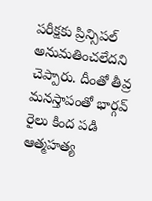పరీక్షకు ప్రిన్సిపల్ అనుమతించలేదని చెప్పారు. దీంతో తీవ్ర మనస్తాపంతో భార్గవ్ రైలు కింద పడి ఆత్మహత్య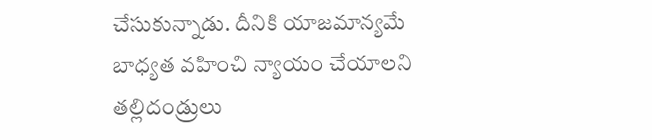చేసుకున్నాడు. దీనికి యాజమాన్యమే బాధ్యత వహించి న్యాయం చేయాలని తల్లిదండ్రులు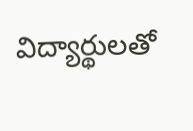విద్యార్థులతో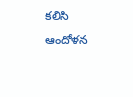కలిసి ఆందోళన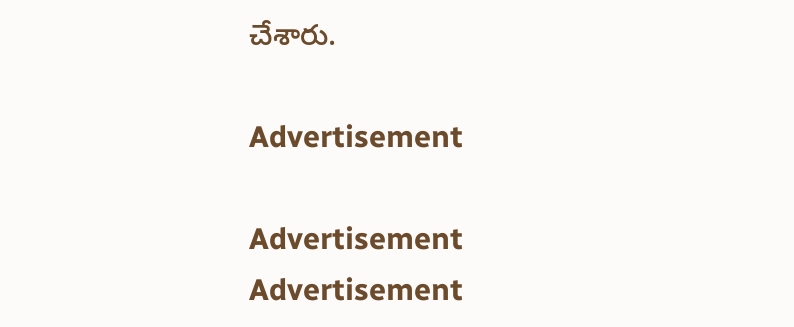చేశారు.

Advertisement

Advertisement
Advertisement